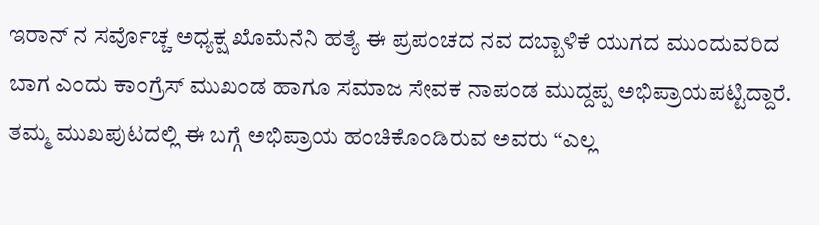ಇರಾನ್ ನ ಸರ್ವೊಚ್ಚ ಅಧ್ಯಕ್ಷ ಖೊಮೆನೆನಿ ಹತ್ಯೆ ಈ ಪ್ರಪಂಚದ ನವ ದಬ್ಬಾಳಿಕೆ ಯುಗದ ಮುಂದುವರಿದ ಬಾಗ ಎಂದು ಕಾಂಗ್ರೆಸ್ ಮುಖಂಡ ಹಾಗೂ ಸಮಾಜ ಸೇವಕ ನಾಪಂಡ ಮುದ್ದಪ್ಪ ಅಭಿಪ್ರಾಯಪಟ್ಟಿದ್ದಾರೆ.
ತಮ್ಮ ಮುಖಪುಟದಲ್ಲಿ ಈ ಬಗ್ಗೆ ಅಭಿಪ್ರಾಯ ಹಂಚಿಕೊಂಡಿರುವ ಅವರು “ಎಲ್ಲ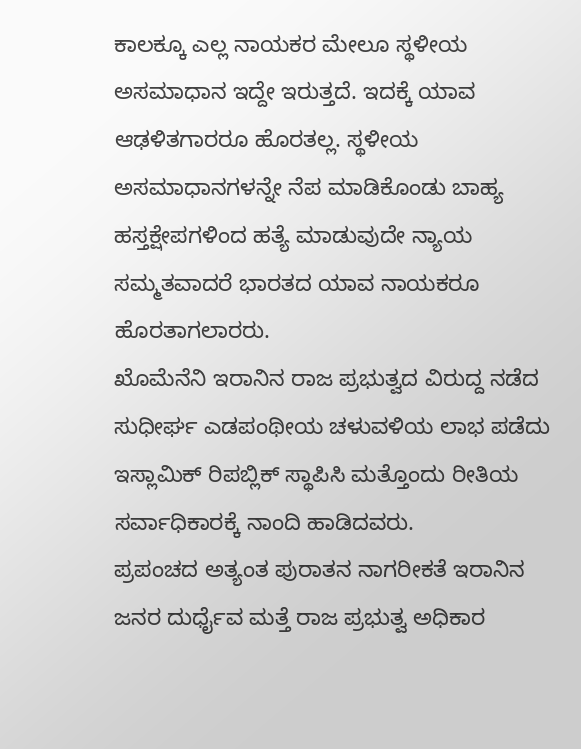ಕಾಲಕ್ಕೂ ಎಲ್ಲ ನಾಯಕರ ಮೇಲೂ ಸ್ಥಳೀಯ ಅಸಮಾಧಾನ ಇದ್ದೇ ಇರುತ್ತದೆ. ಇದಕ್ಕೆ ಯಾವ ಆಢಳಿತಗಾರರೂ ಹೊರತಲ್ಲ. ಸ್ಥಳೀಯ ಅಸಮಾಧಾನಗಳನ್ನೇ ನೆಪ ಮಾಡಿಕೊಂಡು ಬಾಹ್ಯ ಹಸ್ತಕ್ಷೇಪಗಳಿಂದ ಹತ್ಯೆ ಮಾಡುವುದೇ ನ್ಯಾಯ ಸಮ್ಮತವಾದರೆ ಭಾರತದ ಯಾವ ನಾಯಕರೂ ಹೊರತಾಗಲಾರರು.
ಖೊಮೆನೆನಿ ಇರಾನಿನ ರಾಜ ಪ್ರಭುತ್ವದ ವಿರುದ್ದ ನಡೆದ ಸುಧೀರ್ಘ ಎಡಪಂಥೀಯ ಚಳುವಳಿಯ ಲಾಭ ಪಡೆದು ಇಸ್ಲಾಮಿಕ್ ರಿಪಬ್ಲಿಕ್ ಸ್ಥಾಪಿಸಿ ಮತ್ತೊಂದು ರೀತಿಯ ಸರ್ವಾಧಿಕಾರಕ್ಕೆ ನಾಂದಿ ಹಾಡಿದವರು.
ಪ್ರಪಂಚದ ಅತ್ಯಂತ ಪುರಾತನ ನಾಗರೀಕತೆ ಇರಾನಿನ ಜನರ ದುರ್ಧೈವ ಮತ್ತೆ ರಾಜ ಪ್ರಭುತ್ವ ಅಧಿಕಾರ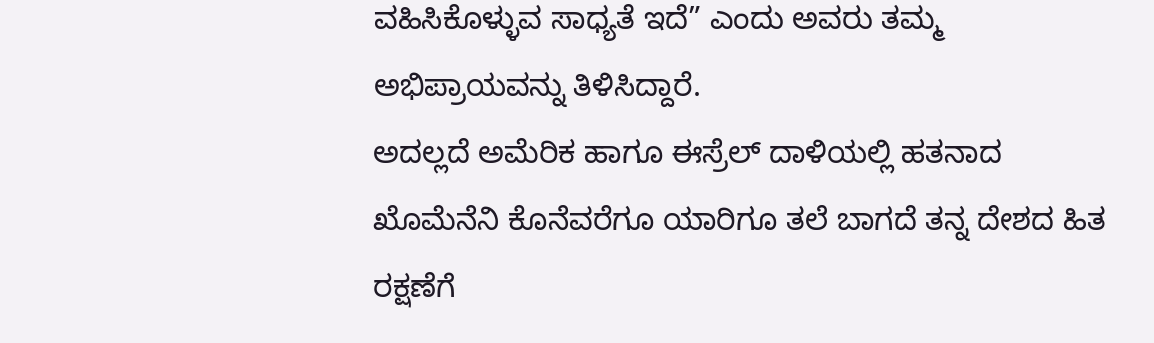ವಹಿಸಿಕೊಳ್ಳುವ ಸಾಧ್ಯತೆ ಇದೆ” ಎಂದು ಅವರು ತಮ್ಮ ಅಭಿಪ್ರಾಯವನ್ನು ತಿಳಿಸಿದ್ದಾರೆ.
ಅದಲ್ಲದೆ ಅಮೆರಿಕ ಹಾಗೂ ಈಸ್ರೆಲ್ ದಾಳಿಯಲ್ಲಿ ಹತನಾದ ಖೊಮೆನೆನಿ ಕೊನೆವರೆಗೂ ಯಾರಿಗೂ ತಲೆ ಬಾಗದೆ ತನ್ನ ದೇಶದ ಹಿತ ರಕ್ಷಣೆಗೆ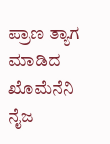ಪ್ರಾಣ ತ್ಯಾಗ ಮಾಡಿದ ಖೊಮೆನೆನಿ ನೈಜ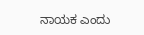ನಾಯಕ ಎಂದು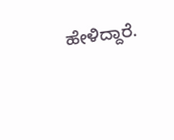ಹೇಳಿದ್ದಾರೆ.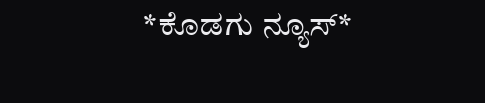*ಕೊಡಗು ನ್ಯೂಸ್*